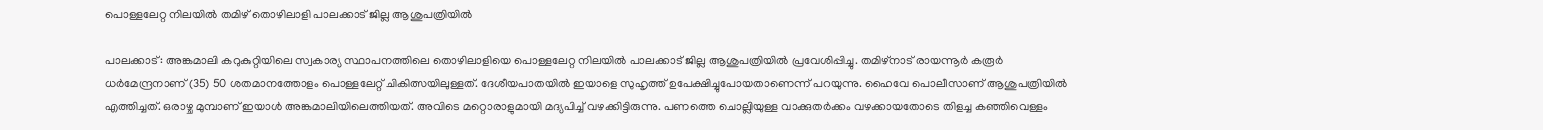പൊള്ളലേറ്റ നിലയിൽ തമിഴ് തൊഴിലാളി പാലക്കാട് ജില്ല ആശുപത്രിയിൽ

പാലക്കാട്: അങ്കമാലി കറുകുറ്റിയിലെ സ്വകാര്യ സ്ഥാപനത്തിലെ തൊഴിലാളിയെ പൊള്ളലേറ്റ നിലയിൽ പാലക്കാട് ജില്ല ആശുപത്രിയിൽ പ്രവേശിപ്പിച്ചു. തമിഴ്‌നാട് രായന്നൂര്‍ കരൂര്‍ ധർമേന്ദ്രനാണ് ‍(35) 50 ശതമാനത്തോളം പൊള്ളലേറ്റ് ചികിത്സയിലുള്ളത്. ദേശീയപാതയില്‍ ഇയാളെ സുഹൃത്ത് ഉപേക്ഷിച്ചുപോയതാണെന്ന് പറയുന്നു. ഹൈവേ പൊലീസാണ് ആശുപത്രിയില്‍ എത്തിച്ചത്. ഒരാഴ്ച മുമ്പാണ് ഇയാള്‍ അങ്കമാലിയിലെത്തിയത്. അവിടെ മറ്റൊരാളുമായി മദ്യപിച്ച് വഴക്കിട്ടിരുന്നു. പണത്തെ ചൊല്ലിയുള്ള വാക്കുതര്‍ക്കം വഴക്കായതോടെ തിളച്ച കഞ്ഞിവെള്ളം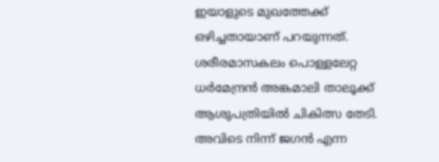ഇയാളുടെ മുഖത്തേക്ക് ഒഴിച്ചതായാണ് പറയുന്നത്. ശരീരമാസകലം പൊള്ളലേറ്റ ധർമേന്ദ്രന്‍ അങ്കമാലി താലൂക്ക് ആശുപത്രിയില്‍ ചികിത്സ തേടി. അവിടെ നിന്ന് ജഗന്‍ എന്ന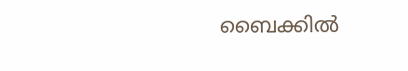ബൈക്കില്‍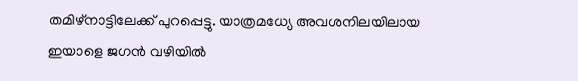തമിഴ്‌നാട്ടിലേക്ക് പുറപ്പെട്ടു. യാത്രമധ്യേ അവശനിലയിലായ ഇയാളെ ജഗന്‍ വഴിയില്‍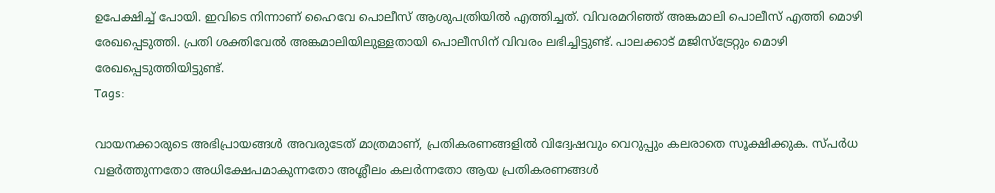ഉപേക്ഷിച്ച് പോയി. ഇവിടെ നിന്നാണ് ഹൈവേ പൊലീസ് ആശുപത്രിയില്‍ എത്തിച്ചത്. വിവരമറിഞ്ഞ് അങ്കമാലി പൊലീസ് എത്തി മൊഴി രേഖപ്പെടുത്തി. പ്രതി ശക്തിവേല്‍ അങ്കമാലിയിലുള്ളതായി പൊലീസിന് വിവരം ലഭിച്ചിട്ടുണ്ട്. പാലക്കാട് മജിസ്‌ട്രേറ്റും മൊഴി രേഖപ്പെടുത്തിയിട്ടുണ്ട്.
Tags:

വായനക്കാരുടെ അഭിപ്രായങ്ങള്‍ അവരുടേത് മാത്രമാണ്, പ്രതികരണങ്ങളിൽ വിദ്വേഷവും വെറുപ്പും കലരാതെ സൂക്ഷിക്കുക. സ്പർധ വളർത്തുന്നതോ അധിക്ഷേപമാകുന്നതോ അശ്ലീലം കലർന്നതോ ആയ പ്രതികരണങ്ങൾ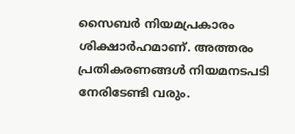സൈബർ നിയമപ്രകാരം ശിക്ഷാർഹമാണ്. അത്തരം പ്രതികരണങ്ങൾ നിയമനടപടി നേരിടേണ്ടി വരും.